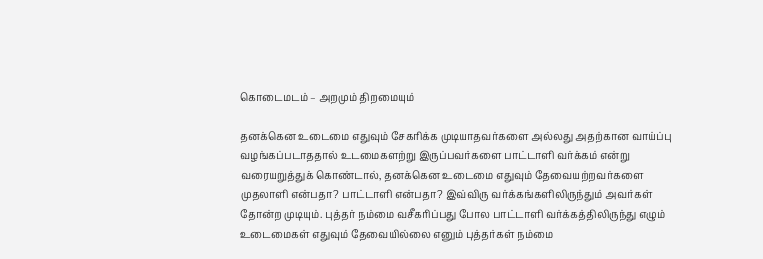கொடைமடம் – அறமும் திறமையும்

தனக்கென உடைமை எதுவும் சேகரிக்க முடியாதவர்களை அல்லது அதற்கான வாய்ப்பு வழங்கப்படாததால் உடமைகளற்று இருப்பவர்களை பாட்டாளி வர்க்கம் என்று வரையறுத்துக் கொண்டால், தனக்கென உடைமை எதுவும் தேவையற்றவர்களை முதலாளி என்பதா? பாட்டாளி என்பதா? இவ்விரு வர்க்கங்களிலிருந்தும் அவர்கள் தோன்ற முடியும். புத்தர் நம்மை வசீகரிப்பது போல பாட்டாளி வர்க்கத்திலிருந்து எழும் உடைமைகள் எதுவும் தேவையில்லை எனும் புத்தர்கள் நம்மை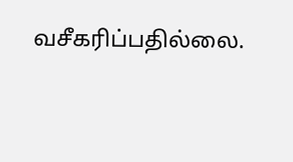வசீகரிப்பதில்லை.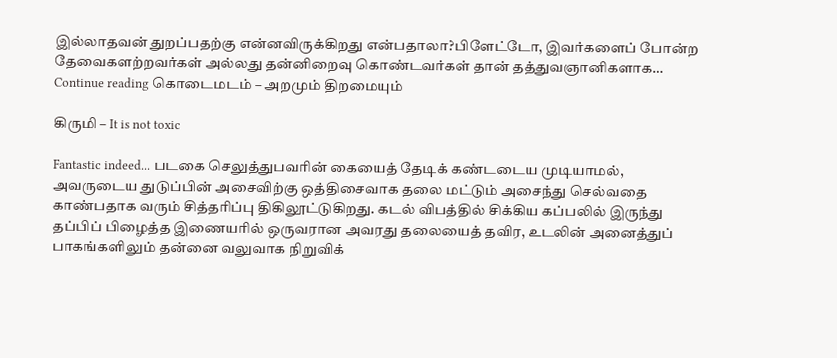இல்லாதவன் துறப்பதற்கு என்னவிருக்கிறது என்பதாலா?பிளேட்டோ, இவர்களைப் போன்ற தேவைகளற்றவர்கள் அல்லது தன்னிறைவு கொண்டவர்கள் தான் தத்துவஞானிகளாக… Continue reading கொடைமடம் – அறமும் திறமையும்

கிருமி – It is not toxic

Fantastic indeed... படகை செலுத்துபவரின் கையைத் தேடிக் கண்டடைய முடியாமல், அவருடைய துடுப்பின் அசைவிற்கு ஒத்திசைவாக தலை மட்டும் அசைந்து செல்வதை காண்பதாக வரும் சித்தரிப்பு திகிலூட்டுகிறது. கடல் விபத்தில் சிக்கிய கப்பலில் இருந்து தப்பிப் பிழைத்த இணையரில் ஒருவரான அவரது தலையைத் தவிர, உடலின் அனைத்துப் பாகங்களிலும் தன்னை வலுவாக நிறுவிக்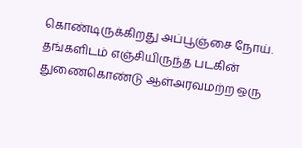கொண்டிருக்கிறது அப்பூஞ்சை நோய். தங்களிடம் எஞ்சியிருந்த படகின் துணைகொண்டு ஆள்அரவமற்ற ஒரு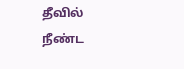தீவில் நீண்ட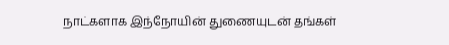நாட்களாக இந்நோயின் துணையுடன் தங்கள்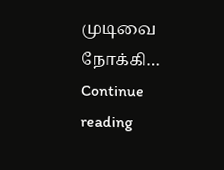முடிவை நோக்கி… Continue reading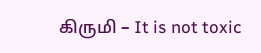கிருமி – It is not toxic